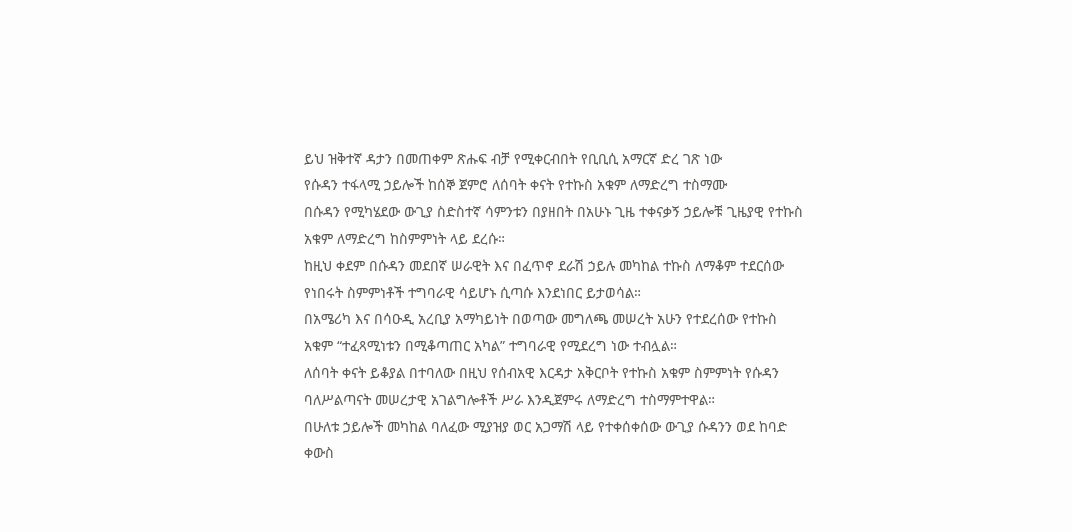ይህ ዝቅተኛ ዳታን በመጠቀም ጽሑፍ ብቻ የሚቀርብበት የቢቢሲ አማርኛ ድረ ገጽ ነው
የሱዳን ተፋላሚ ኃይሎች ከሰኞ ጀምሮ ለሰባት ቀናት የተኩስ አቁም ለማድረግ ተስማሙ
በሱዳን የሚካሄደው ውጊያ ስድስተኛ ሳምንቱን በያዘበት በአሁኑ ጊዜ ተቀናቃኝ ኃይሎቹ ጊዜያዊ የተኩስ አቁም ለማድረግ ከስምምነት ላይ ደረሱ።
ከዚህ ቀደም በሱዳን መደበኛ ሠራዊት እና በፈጥኖ ደራሽ ኃይሉ መካከል ተኩስ ለማቆም ተደርሰው የነበሩት ስምምነቶች ተግባራዊ ሳይሆኑ ሲጣሱ እንደነበር ይታወሳል።
በአሜሪካ እና በሳዑዲ አረቢያ አማካይነት በወጣው መግለጫ መሠረት አሁን የተደረሰው የተኩስ አቁም “ተፈጻሚነቱን በሚቆጣጠር አካል” ተግባራዊ የሚደረግ ነው ተብሏል።
ለሰባት ቀናት ይቆያል በተባለው በዚህ የሰብአዊ እርዳታ አቅርቦት የተኩስ አቁም ስምምነት የሱዳን ባለሥልጣናት መሠረታዊ አገልግሎቶች ሥራ እንዲጀምሩ ለማድረግ ተስማምተዋል።
በሁለቱ ኃይሎች መካከል ባለፈው ሚያዝያ ወር አጋማሽ ላይ የተቀሰቀሰው ውጊያ ሱዳንን ወደ ከባድ ቀውስ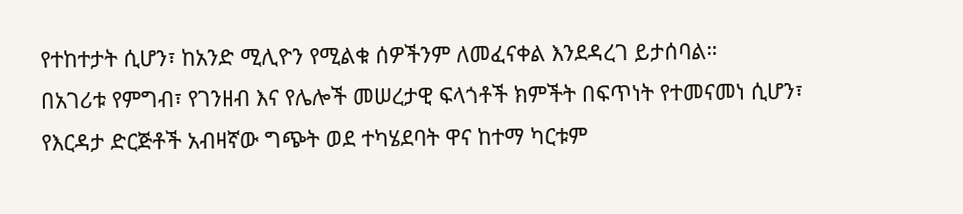የተከተታት ሲሆን፣ ከአንድ ሚሊዮን የሚልቁ ሰዎችንም ለመፈናቀል እንደዳረገ ይታሰባል።
በአገሪቱ የምግብ፣ የገንዘብ እና የሌሎች መሠረታዊ ፍላጎቶች ክምችት በፍጥነት የተመናመነ ሲሆን፣ የእርዳታ ድርጅቶች አብዛኛው ግጭት ወደ ተካሄደባት ዋና ከተማ ካርቱም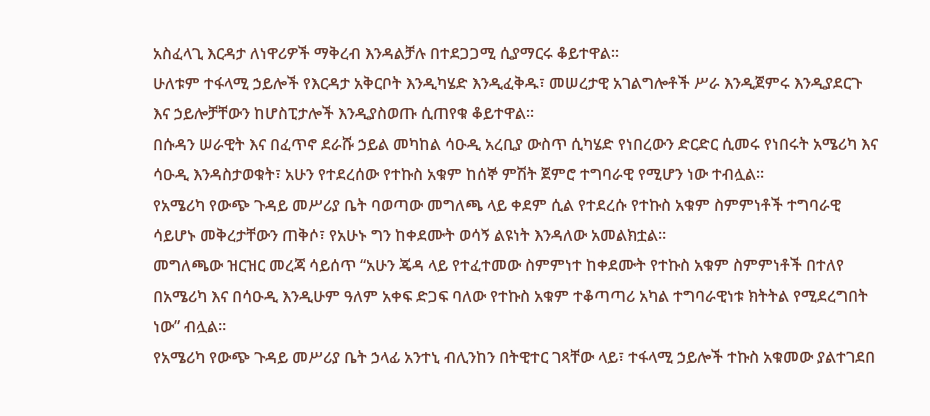አስፈላጊ እርዳታ ለነዋሪዎች ማቅረብ እንዳልቻሉ በተደጋጋሚ ሲያማርሩ ቆይተዋል።
ሁለቱም ተፋላሚ ኃይሎች የእርዳታ አቅርቦት እንዲካሄድ እንዲፈቅዱ፣ መሠረታዊ አገልግሎቶች ሥራ እንዲጀምሩ እንዲያደርጉ እና ኃይሎቻቸውን ከሆስፒታሎች እንዲያስወጡ ሲጠየቁ ቆይተዋል።
በሱዳን ሠራዊት እና በፈጥኖ ደራሹ ኃይል መካከል ሳዑዲ አረቢያ ውስጥ ሲካሄድ የነበረውን ድርድር ሲመሩ የነበሩት አሜሪካ እና ሳዑዲ እንዳስታወቁት፣ አሁን የተደረሰው የተኩስ አቁም ከሰኞ ምሽት ጀምሮ ተግባራዊ የሚሆን ነው ተብሏል።
የአሜሪካ የውጭ ጉዳይ መሥሪያ ቤት ባወጣው መግለጫ ላይ ቀደም ሲል የተደረሱ የተኩስ አቁም ስምምነቶች ተግባራዊ ሳይሆኑ መቅረታቸውን ጠቅሶ፣ የአሁኑ ግን ከቀደሙት ወሳኝ ልዩነት እንዳለው አመልክቷል።
መግለጫው ዝርዝር መረጃ ሳይሰጥ “አሁን ጄዳ ላይ የተፈተመው ስምምነተ ከቀደሙት የተኩስ አቁም ስምምነቶች በተለየ በአሜሪካ እና በሳዑዲ እንዲሁም ዓለም አቀፍ ድጋፍ ባለው የተኩስ አቁም ተቆጣጣሪ አካል ተግባራዊነቱ ክትትል የሚደረግበት ነው” ብሏል።
የአሜሪካ የውጭ ጉዳይ መሥሪያ ቤት ኃላፊ አንተኒ ብሊንከን በትዊተር ገጻቸው ላይ፣ ተፋላሚ ኃይሎች ተኩስ አቁመው ያልተገደበ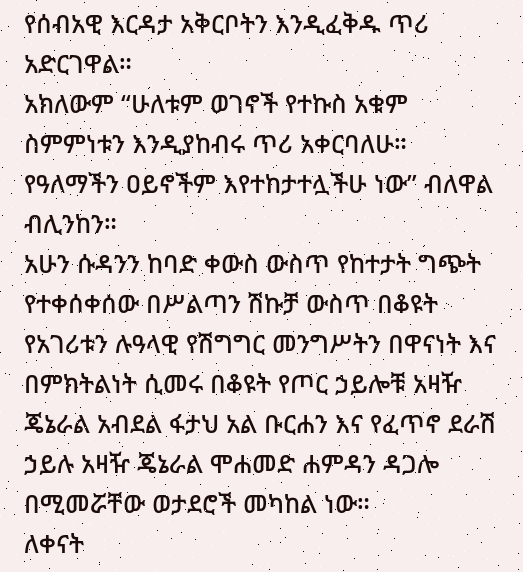የሰብአዊ እርዳታ አቅርቦትን እንዲፈቅዱ ጥሪ አድርገዋል።
አክለውም “ሁለቱም ወገኖች የተኩስ አቁም ስምምነቱን እንዲያከብሩ ጥሪ አቀርባለሁ። የዓለማችን ዐይኖችም እየተከታተሏችሁ ነው” ብለዋል ብሊንከን።
አሁን ሱዳንን ከባድ ቀውስ ውስጥ የከተታት ግጭት የተቀሰቀሰው በሥልጣን ሽኩቻ ውስጥ በቆዩት የአገሪቱን ሉዓላዊ የሽግግር መንግሥትን በዋናነት እና በምክትልነት ሲመሩ በቆዩት የጦር ኃይሎቹ አዛዥ ጄኔራል አብደል ፋታህ አል ቡርሐን እና የፈጥኖ ደራሽ ኃይሉ አዛዥ ጄኔራል ሞሐመድ ሐምዳን ዳጋሎ በሚመሯቸው ወታደሮች መካከል ነው።
ለቀናት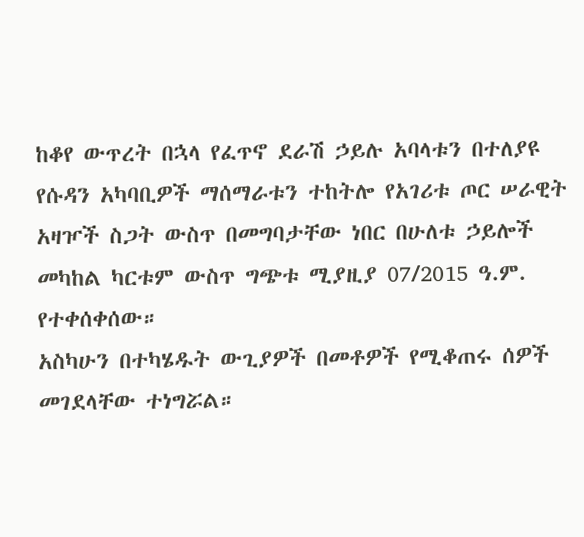ከቆየ ውጥረት በኋላ የፈጥኖ ደራሽ ኃይሉ አባላቱን በተለያዩ የሱዳን አካባቢዎች ማሰማራቱን ተከትሎ የአገሪቱ ጦር ሠራዊት አዛዦች ስጋት ውስጥ በመግባታቸው ነበር በሁለቱ ኃይሎች መካከል ካርቱም ውስጥ ግጭቱ ሚያዚያ 07/2015 ዓ.ም. የተቀሰቀሰው።
አስካሁን በተካሄዱት ውጊያዎች በመቶዎች የሚቆጠሩ ሰዎች መገደላቸው ተነግሯል።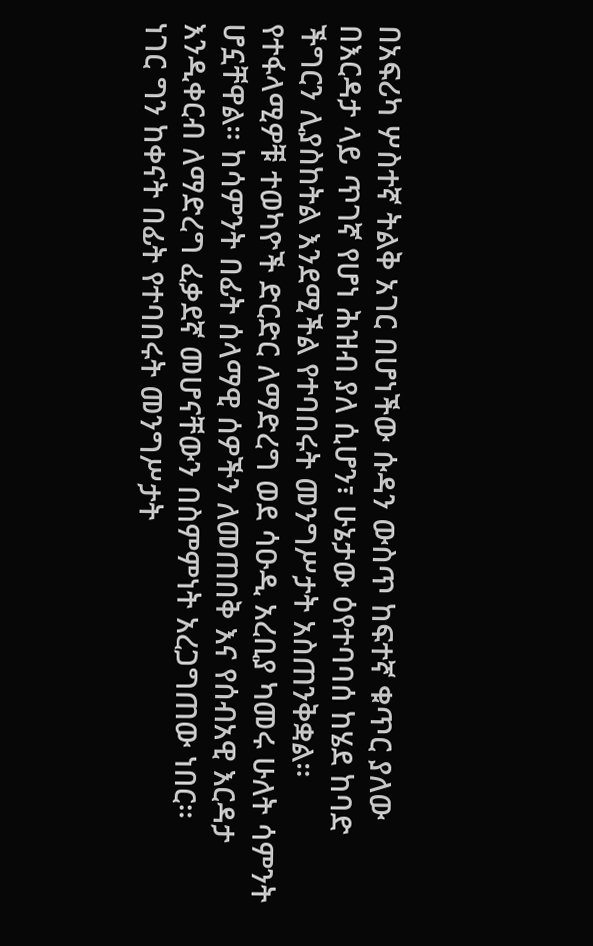በአፍሪካ ሦስተኛ ትልቅ አገር በሆነችው ሱዳን ውስጥ ከፍተኛ ቁጥር ያለው በእርዳታ ላይ ጥገኛ የሆነ ሕዝብ ያለ ሲሆን፣ ሁኔታው ዕየተባባሰ ከሄደ ከባድ ችግርን ሊያስከትል እንደሚችል የተባበሩት መንግሥታት አስጠንቅቋል።
የተፋላሚዎቹ ተወካዮች ድርድር ለማድረግ ወደ ሳዑዲ አረቢያ ካመሩ ሁለት ሳምንት ሆኗቸዋል። ከሳምንት በፊት ሰላማዊ ሰዎችን ለመጠበቅ እና የሰብአዊ እርዳታ እንዲቀርብ ለማድረግ ፈቃደኛ መሆናቸውን በስምምነት አረጋግጠው ነበር።
ነገር ግን ከቀናት በፊት የተባበሩት መንግሥታት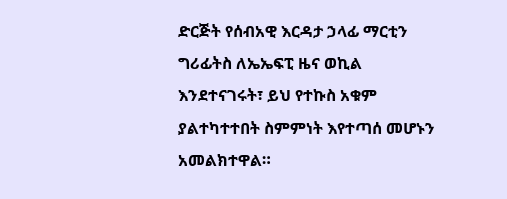ድርጅት የሰብአዊ እርዳታ ኃላፊ ማርቲን ግሪፊትስ ለኤኤፍፒ ዜና ወኪል እንደተናገሩት፣ ይህ የተኩስ አቁም ያልተካተተበት ስምምነት እየተጣሰ መሆኑን አመልክተዋል።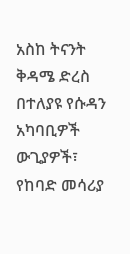አስከ ትናንት ቅዳሜ ድረስ በተለያዩ የሱዳን አካባቢዎች ውጊያዎች፣ የከባድ መሳሪያ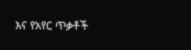እና የአየር ጥቃቶች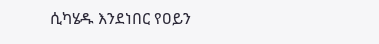ሲካሄዱ እንደነበር የዐይን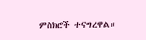ምስክሮች ተናግረዋል።